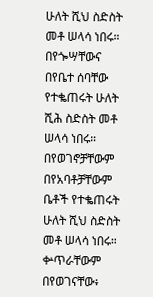ሁለት ሺህ ስድስት መቶ ሠላሳ ነበሩ።
በየጐሣቸውና በየቤተ ሰባቸው የተቈጠሩት ሁለት ሺሕ ስድስት መቶ ሠላሳ ነበሩ።
በየወገኖቻቸውም በየአባቶቻቸውም ቤቶች የተቈጠሩት ሁለት ሺህ ስድስት መቶ ሠላሳ ነበሩ።
ቍጥራቸውም በየወገናቸው፥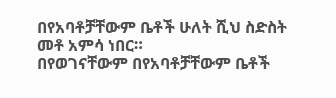በየአባቶቻቸውም ቤቶች ሁለት ሺህ ስድስት መቶ አምሳ ነበር።
በየወገናቸውም በየአባቶቻቸውም ቤቶች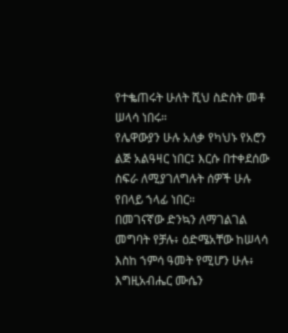የተቈጠሩት ሁለት ሺህ ስድስት መቶ ሠላሳ ነበሩ።
የሌዋውያን ሁሉ አለቃ የካህኑ የአሮን ልጅ አልዓዛር ነበር፤ እርሱ በተቀደሰው ስፍራ ለሚያገለግሉት ሰዎች ሁሉ የበላይ ኀላፊ ነበር።
በመገናኛው ድንኳን ለማገልገል መግባት የቻሉ፥ ዕድሜአቸው ከሠላሳ እስከ ኀምሳ ዓመት የሚሆን ሁሉ፥
እግዚአብሔር ሙሴን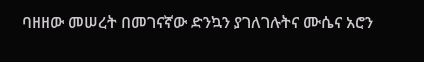ባዘዘው መሠረት በመገናኛው ድንኳን ያገለገሉትና ሙሴና አሮን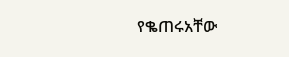የቈጠሩአቸው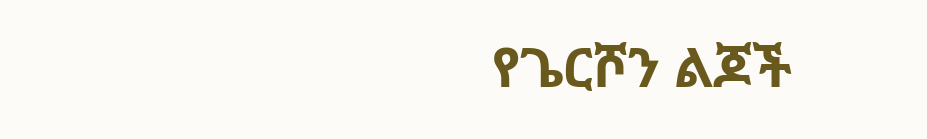የጌርሾን ልጆች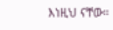እነዚህ ናቸው።